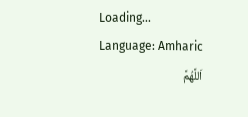Loading...
Language: Amharic
اَللَّهُمَّ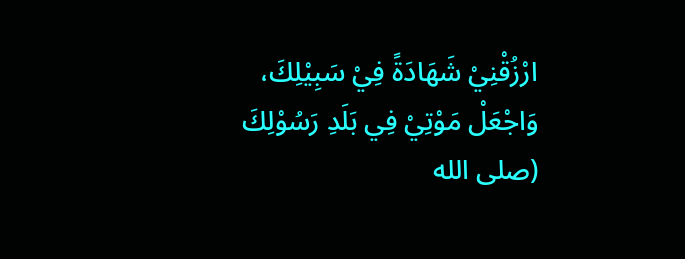ارْزُقْنِيْ شَهَادَةً فِيْ سَبِيْلِكَ، وَاجْعَلْ مَوْتِيْ فِي بَلَدِ رَسُوْلِكَ (صلى الله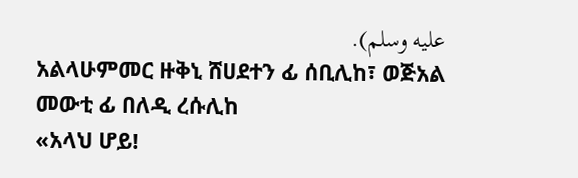عليه وسلم).
አልላሁምመር ዙቅኒ ሸሀደተን ፊ ሰቢሊከ፣ ወጅአል መውቲ ፊ በለዲ ረሱሊከ
«አላህ ሆይ!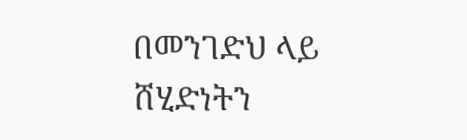በመንገድህ ላይ ሸሂድነትን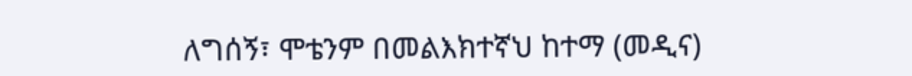ለግሰኝ፣ ሞቴንም በመልእክተኛህ ከተማ (መዲና)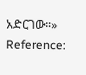አድርገው።»
Reference: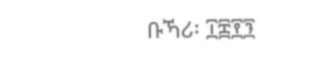ቡኻሪ፡ ፲፰፻፺